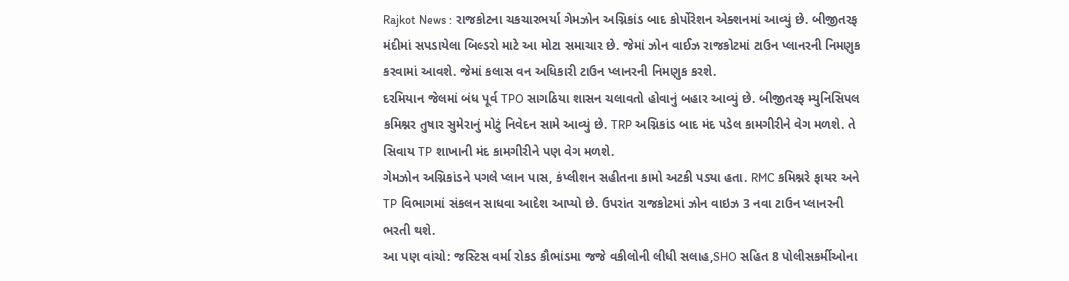Rajkot News : રાજકોટના ચકચારભર્યા ગેમઝોન અગ્નિકાંડ બાદ કોર્પોરેશન એક્શનમાં આવ્યું છે. બીજીતરફ મંદીમાં સપડાયેલા બિલ્ડરો માટે આ મોટા સમાચાર છે. જેમાં ઝોન વાઈઝ રાજકોટમાં ટાઉન પ્લાનરની નિમણુક કરવામાં આવશે. જેમાં કલાસ વન અધિકારી ટાઉન પ્લાનરની નિમણુક કરશે.
દરમિયાન જેલમાં બંધ પૂર્વ TPO સાગઠિયા શાસન ચલાવતો હોવાનું બહાર આવ્યું છે. બીજીતરફ મ્યુનિસિપલ કમિશ્નર તુષાર સુમેરાનું મોટું નિવેદન સામે આવ્યું છે. TRP અગ્નિકાંડ બાદ મંદ પડેલ કામગીરીને વેગ મળશે. તે સિવાય TP શાખાની મંદ કામગીરીને પણ વેગ મળશે.
ગેમઝોન અગ્નિકાંડને પગલે પ્લાન પાસ, કંપ્લીશન સહીતના કામો અટકી પડ્યા હતા. RMC કમિશ્નરે ફાયર અને TP વિભાગમાં સંકલન સાધવા આદેશ આપ્યો છે. ઉપરાંત રાજકોટમાં ઝોન વાઇઝ 3 નવા ટાઉન પ્લાનરની ભરતી થશે.
આ પણ વાંચો: જસ્ટિસ વર્મા રોકડ કૌભાંડમા જજે વકીલોની લીધી સલાહ,SHO સહિત 8 પોલીસકર્મીઓના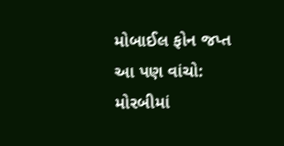મોબાઈલ ફોન જપ્ત
આ પણ વાંચો: મોરબીમાં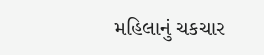મહિલાનું ચકચાર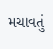મચાવતું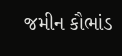જમીન કૌભાંડ